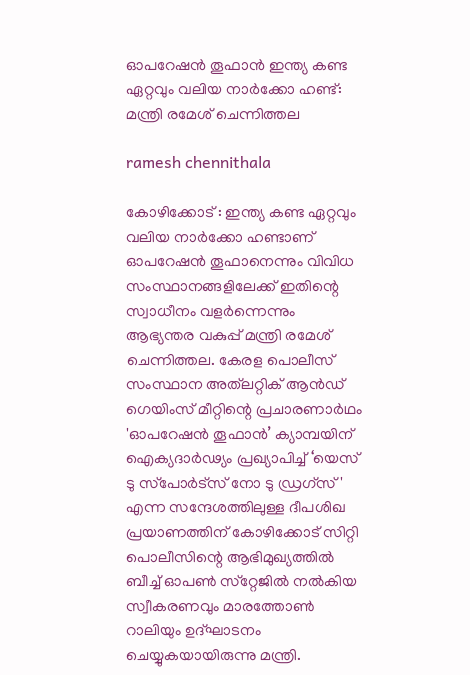ഓപറേഷൻ തൂഫാൻ ഇന്ത്യ കണ്ട ഏറ്റവും വലിയ നാർക്കോ ഹണ്ട്: മന്ത്രി രമേശ് ചെന്നിത്തല

ramesh chennithala

കോഴിക്കോട് : ഇന്ത്യ കണ്ട ഏറ്റവും വലിയ നാർക്കോ ഹണ്ടാണ് ഓപറേഷൻ തൂഫാനെന്നും വിവിധ സംസ്ഥാനങ്ങളിലേക്ക് ഇതിന്റെ സ്വാധീനം വളർന്നെന്നും ആഭ്യന്തര വകുപ്പ് മന്ത്രി രമേശ് ചെന്നിത്തല. കേരള പൊലീസ് സംസ്ഥാന അത്‌ലറ്റിക് ആൻഡ് ഗെയിംസ് മീറ്റിന്റെ പ്രചാരണാർഥം 'ഓപറേഷൻ തൂഫാൻ’ ക്യാമ്പയിന് ഐക്യദാർഢ്യം പ്രഖ്യാപിച്ച് ‘യെസ് ടു സ്‌പോർട്‌സ് നോ ടു ഡ്രഗ്‌സ്' എന്ന സന്ദേശത്തിലുള്ള ദീപശിഖ പ്രയാണത്തിന് കോഴിക്കോട് സിറ്റി പൊലീസിന്റെ ആഭിമുഖ്യത്തിൽ ബീച്ച് ഓപൺ സ്‌റ്റേജിൽ നൽകിയ സ്വീകരണവും മാരത്തോൺ റാലിയും ഉദ്ഘാടനം ചെയ്യുകയായിരുന്നു മന്ത്രി.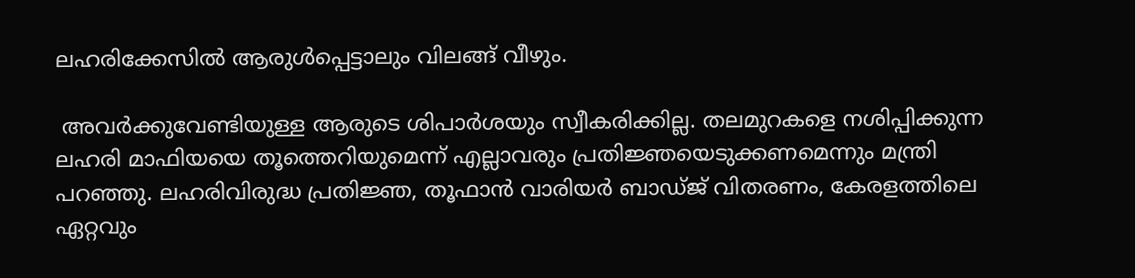ലഹരിക്കേസിൽ ആരുൾപ്പെട്ടാലും വിലങ്ങ് വീഴും.

 അവർക്കുവേണ്ടിയുള്ള ആരുടെ ശിപാർശയും സ്വീകരിക്കില്ല. തലമുറകളെ നശിപ്പിക്കുന്ന ലഹരി മാഫിയയെ തൂത്തെറിയുമെന്ന് എല്ലാവരും പ്രതിജ്ഞയെടുക്കണമെന്നും മന്ത്രി പറഞ്ഞു. ലഹരിവിരുദ്ധ പ്രതിജ്ഞ, തൂഫാൻ വാരിയർ ബാഡ്ജ് വിതരണം, കേരളത്തിലെ ഏറ്റവും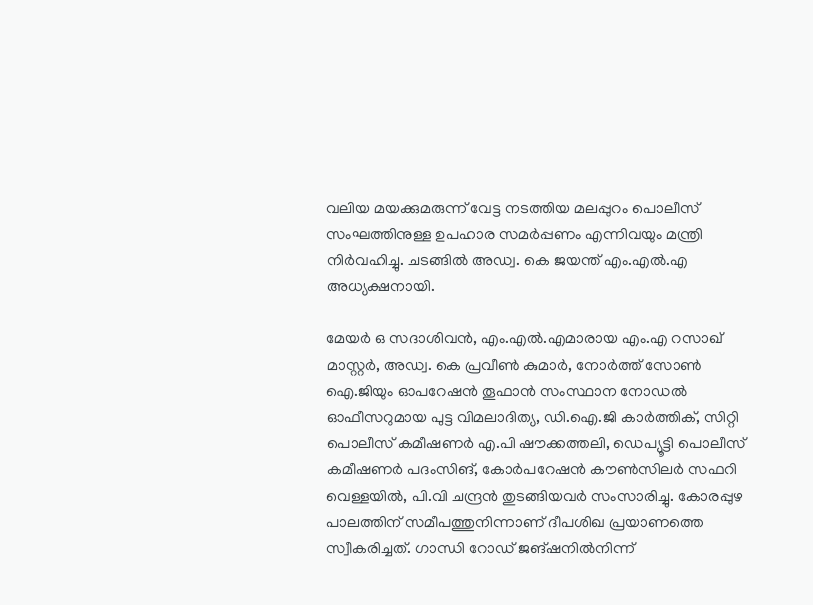വലിയ മയക്കുമരുന്ന് വേട്ട നടത്തിയ മലപ്പുറം പൊലീസ് സംഘത്തിനുള്ള ഉപഹാര സമർപ്പണം എന്നിവയും മന്ത്രി നിർവഹിച്ചു. ചടങ്ങിൽ അഡ്വ. കെ ജയന്ത് എം.എൽ.എ അധ്യക്ഷനായി.

മേയർ ഒ സദാശിവൻ, എം.എൽ.എമാരായ എം.എ റസാഖ് മാസ്റ്റർ, അഡ്വ. കെ പ്രവീൺ കുമാർ, നോർത്ത് സോൺ ഐ.ജിയും ഓപറേഷൻ തൂഫാൻ സംസ്ഥാന നോഡൽ ഓഫീസറുമായ പുട്ട വിമലാദിത്യ, ഡി.ഐ.ജി കാർത്തിക്, സിറ്റി പൊലീസ് കമീഷണർ എ.പി ഷൗക്കത്തലി, ഡെപ്യൂട്ടി പൊലീസ് കമീഷണർ പദംസിങ്, കോർപറേഷൻ കൗൺസിലർ സഫറി വെള്ളയിൽ, പി.വി ചന്ദ്രൻ തുടങ്ങിയവർ സംസാരിച്ചു. കോരപ്പുഴ പാലത്തിന് സമീപത്തുനിന്നാണ് ദീപശിഖ പ്രയാണത്തെ സ്വീകരിച്ചത്. ഗാന്ധി റോഡ് ജങ്ഷനിൽനിന്ന്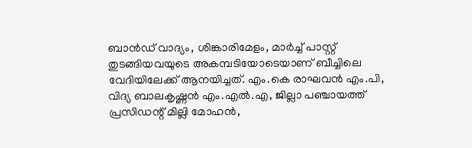ബാൻഡ് വാദ്യം, ശിങ്കാരിമേളം, മാർച്ച് പാസ്റ്റ് തുടങ്ങിയവയുടെ അകമ്പടിയോടെയാണ് ബീച്ചിലെ വേദിയിലേക്ക് ആനയിച്ചത്. എം.കെ രാഘവൻ എം.പി, വിദ്യ ബാലകൃഷ്ണൻ എം.എൽ.എ, ജില്ലാ പഞ്ചായത്ത് പ്രസിഡന്റ് മില്ലി മോഹൻ,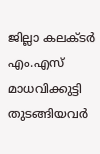ജില്ലാ കലക്ടർ എം.എസ് മാധവിക്കുട്ടി തുടങ്ങിയവർ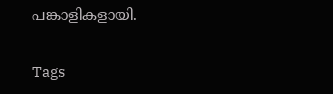പങ്കാളികളായി.

Tags